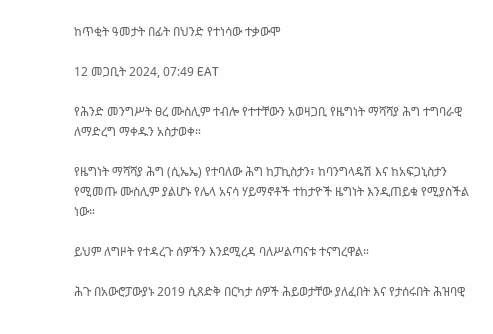ከጥቂት ዓመታት በፊት በህንድ የተነሳው ተቃውሞ

12 መጋቢት 2024, 07:49 EAT

የሕንድ መንግሥት ፀረ ሙስሊም ተብሎ የተተቸውን አወዛጋቢ የዜግነት ማሻሻያ ሕግ ተግባራዊ ለማድረግ ማቀዱን አስታወቀ።

የዜግነት ማሻሻያ ሕግ (ሲኤኤ) የተባለው ሕግ ከፓኪስታን፣ ከባንግላዴሽ እና ከአፍጋኒስታን የሚመጡ ሙስሊም ያልሆኑ የሌላ አናሳ ሃይማኖቶች ተከታዮች ዜግነት እንዲጠይቁ የሚያስችል ነው።

ይህም ለግዞት የተዳረጉ ሰዎችን እንደሚረዳ ባለሥልጣናቱ ተናግረዋል።

ሕጉ በአውሮፓውያኑ 2019 ሲጸድቅ በርካታ ሰዎች ሕይወታቸው ያለፈበት እና የታሰሩበት ሕዝባዊ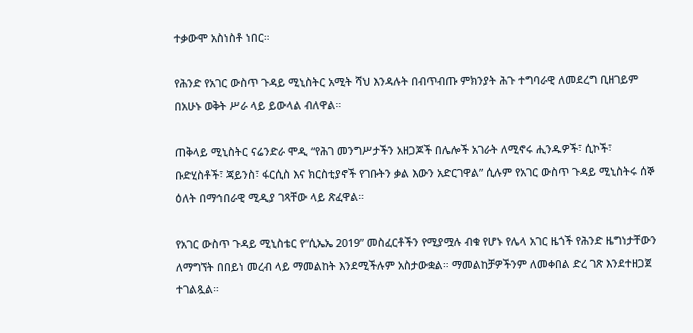ተቃውሞ አስነስቶ ነበር።

የሕንድ የአገር ውስጥ ጉዳይ ሚኒስትር አሚት ሻህ እንዳሉት በብጥብጡ ምክንያት ሕጉ ተግባራዊ ለመደረግ ቢዘገይም በአሁኑ ወቅት ሥራ ላይ ይውላል ብለዋል።

ጠቅላይ ሚኒስትር ናሬንድራ ሞዲ “የሕገ መንግሥታችን አዘጋጆች በሌሎች አገራት ለሚኖሩ ሒንዱዎች፣ ሲኮች፣ ቡድሂስቶች፣ ጃይንስ፣ ፋርሲስ እና ክርስቲያኖች የገቡትን ቃል እውን አድርገዋል” ሲሉም የአገር ውስጥ ጉዳይ ሚኒስትሩ ሰኞ ዕለት በማኅበራዊ ሚዲያ ገጻቸው ላይ ጽፈዋል።

የአገር ውስጥ ጉዳይ ሚኒስቴር የ“ሲኤኤ 2019” መስፈርቶችን የሚያሟሉ ብቁ የሆኑ የሌላ አገር ዜጎች የሕንድ ዜግነታቸውን ለማግኘት በበይነ መረብ ላይ ማመልከት እንደሚችሉም አስታውቋል። ማመልከቻዎችንም ለመቀበል ድረ ገጽ እንደተዘጋጀ ተገልጿል።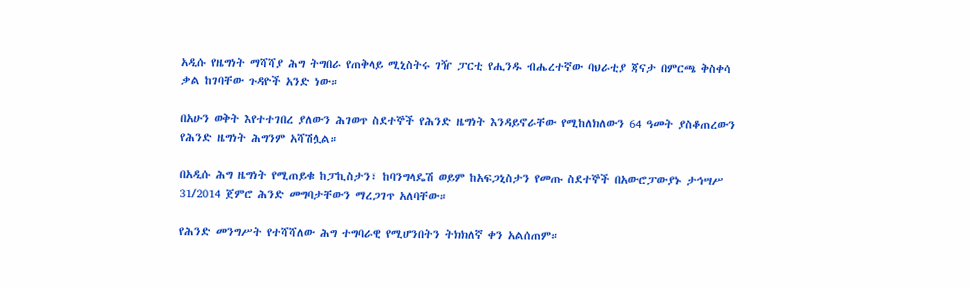አዲሱ የዜግነት ማሻሻያ ሕግ ትግበራ የጠቅላይ ሚኒስትሩ ገዥ ፓርቲ የሒንዱ ብሔረተኛው ባህራቲያ ጃናታ በምርጫ ቅስቀሳ ቃል ከገባቸው ጉዳዮች አንድ ነው።

በአሁን ወቅት እየተተገበረ ያለውን ሕገወጥ ስደተኞች የሕንድ ዜግነት እንዳይኖራቸው የሚከለክለውን 64 ዓመት ያስቆጠረውን የሕንድ ዜግነት ሕግንም አሻሽሏል።

በአዲሱ ሕግ ዜግነት የሚጠይቁ ከፓኪስታን፣ ከባንግላዴሽ ወይም ከአፍጋኒስታን የመጡ ስደተኞች በአውሮፓውያኑ ታኅሣሥ 31/2014 ጀምሮ ሕንድ መግባታቸውን ማረጋገጥ አለባቸው።

የሕንድ መንግሥት የተሻሻለው ሕግ ተግባራዊ የሚሆንበትን ትክክለኛ ቀን አልሰጠም።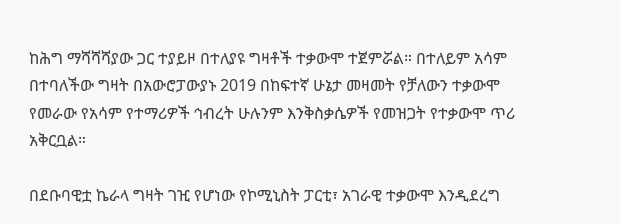ከሕግ ማሻሻሻያው ጋር ተያይዞ በተለያዩ ግዛቶች ተቃውሞ ተጀምሯል። በተለይም አሳም በተባለችው ግዛት በአውሮፓውያኑ 2019 በከፍተኛ ሁኔታ መዛመት የቻለውን ተቃውሞ የመራው የአሳም የተማሪዎች ኅብረት ሁሉንም እንቅስቃሴዎች የመዝጋት የተቃውሞ ጥሪ አቅርቧል።

በደቡባዊቷ ኬራላ ግዛት ገዢ የሆነው የኮሚኒስት ፓርቲ፣ አገራዊ ተቃውሞ እንዲደረግ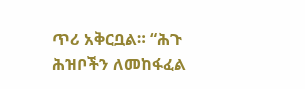ጥሪ አቅርቧል። “ሕጉ ሕዝቦችን ለመከፋፈል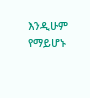እንዲሁም የማይሆኑ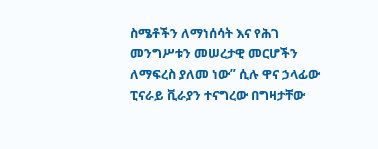ስሜቶችን ለማነሰሳት እና የሕገ መንግሥቱን መሠረታዊ መርሆችን ለማፍረስ ያለመ ነው” ሲሉ ዋና ኃላፊው ፒናራይ ቪራያን ተናግረው በግዛታቸው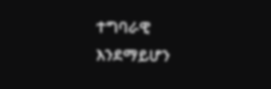ተግባራዊ እንደማይሆን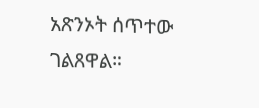አጽንኦት ሰጥተው ገልጸዋል።